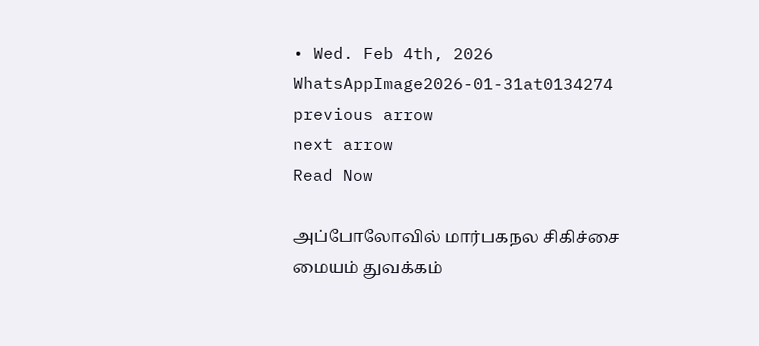• Wed. Feb 4th, 2026
WhatsAppImage2026-01-31at0134274
previous arrow
next arrow
Read Now

அப்போலோவில் மார்பகநல சிகிச்சை மையம் துவக்கம்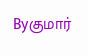Byகுமார்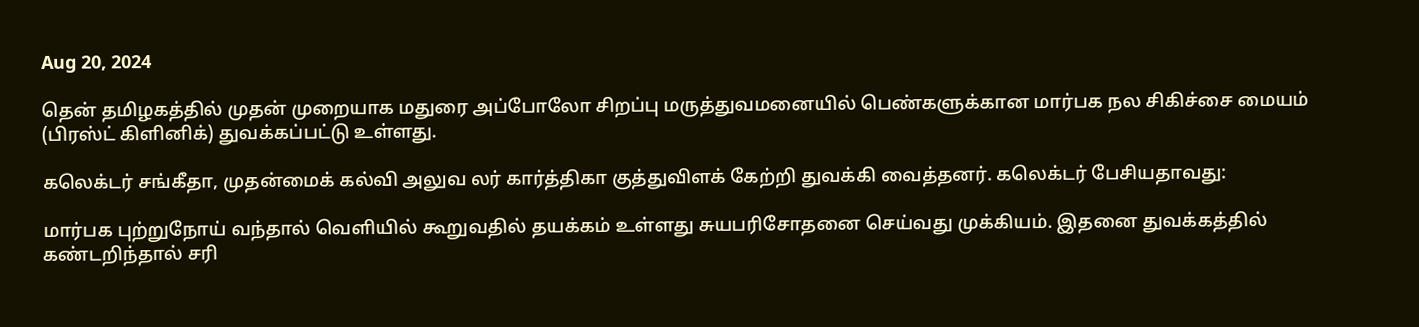Aug 20, 2024

தென் தமிழகத்தில் முதன் முறையாக மதுரை அப்போலோ சிறப்பு மருத்துவமனையில் பெண்களுக்கான மார்பக நல சிகிச்சை மையம் (பிரஸ்ட் கிளினிக்) துவக்கப்பட்டு உள்ளது.

கலெக்டர் சங்கீதா, முதன்மைக் கல்வி அலுவ லர் கார்த்திகா குத்துவிளக் கேற்றி துவக்கி வைத்தனர். கலெக்டர் பேசியதாவது:

மார்பக புற்றுநோய் வந்தால் வெளியில் கூறுவதில் தயக்கம் உள்ளது சுயபரிசோதனை செய்வது முக்கியம். இதனை துவக்கத்தில் கண்டறிந்தால் சரி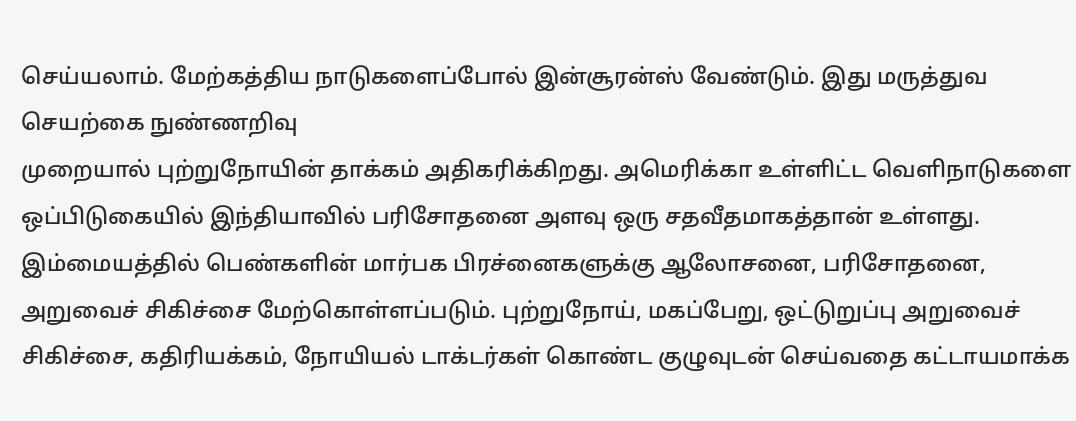செய்யலாம். மேற்கத்திய நாடுகளைப்போல் இன்சூரன்ஸ் வேண்டும். இது மருத்துவ செயற்கை நுண்ணறிவு
முறையால் புற்றுநோயின் தாக்கம் அதிகரிக்கிறது. அமெரிக்கா உள்ளிட்ட வெளிநாடுகளை ஒப்பிடுகையில் இந்தியாவில் பரிசோதனை அளவு ஒரு சதவீதமாகத்தான் உள்ளது. இம்மையத்தில் பெண்களின் மார்பக பிரச்னைகளுக்கு ஆலோசனை, பரிசோதனை, அறுவைச் சிகிச்சை மேற்கொள்ளப்படும். புற்றுநோய், மகப்பேறு, ஒட்டுறுப்பு அறுவைச் சிகிச்சை, கதிரியக்கம், நோயியல் டாக்டர்கள் கொண்ட குழுவுடன் செய்வதை கட்டாயமாக்க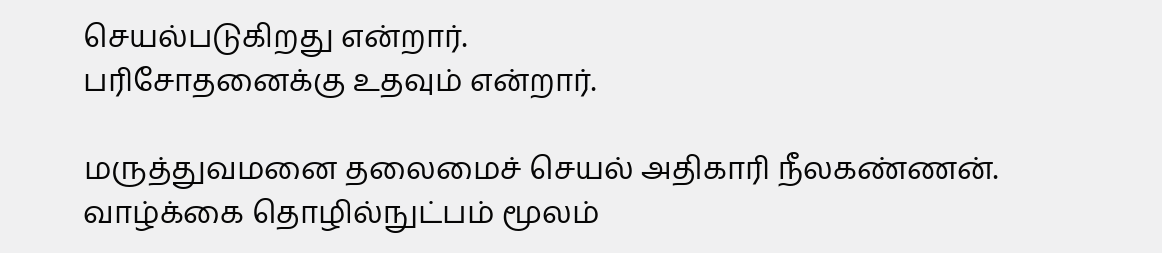செயல்படுகிறது என்றார்.
பரிசோதனைக்கு உதவும் என்றார்.

மருத்துவமனை தலைமைச் செயல் அதிகாரி நீலகண்ணன். வாழ்க்கை தொழில்நுட்பம் மூலம்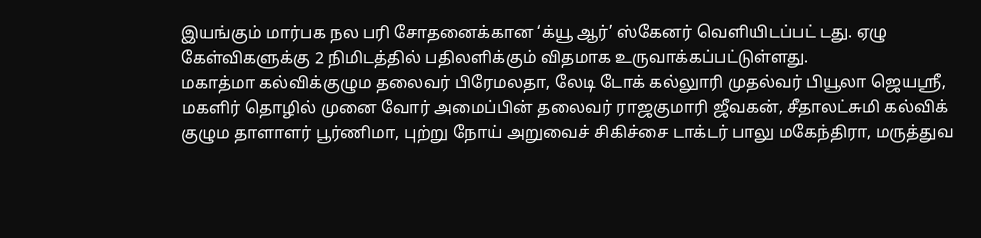இயங்கும் மார்பக நல பரி சோதனைக்கான ‘க்யூ ஆர்’ ஸ்கேனர் வெளியிடப்பட் டது. ஏழு கேள்விகளுக்கு 2 நிமிடத்தில் பதிலளிக்கும் விதமாக உருவாக்கப்பட்டுள்ளது.
மகாத்மா கல்விக்குழும தலைவர் பிரேமலதா, லேடி டோக் கல்லுாரி முதல்வர் பியூலா ஜெயஸ்ரீ, மகளிர் தொழில் முனை வோர் அமைப்பின் தலைவர் ராஜகுமாரி ஜீவகன், சீதாலட்சுமி கல்விக் குழும தாளாளர் பூர்ணிமா, புற்று நோய் அறுவைச் சிகிச்சை டாக்டர் பாலு மகேந்திரா, மருத்துவ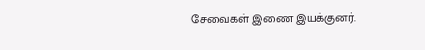சேவைகள் இணை இயக்குனர்.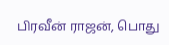பிரவீன் ராஜன், பொது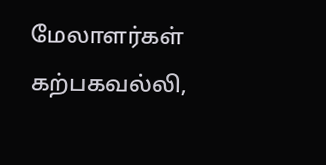மேலாளர்கள் கற்பகவல்லி,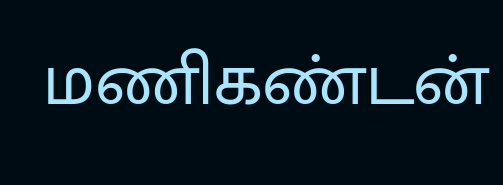மணிகண்டன்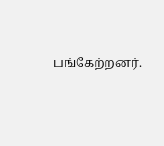பங்கேற்றனர்.